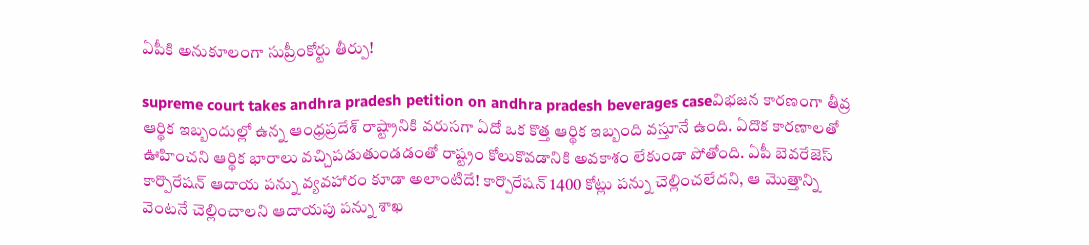ఏపీకి అనుకూలంగా సుప్రీంకోర్టు తీర్పు!

supreme court takes andhra pradesh petition on andhra pradesh beverages caseవిభజన కారణంగా తీవ్ర ఆర్థిక ఇబ్బందుల్లో ఉన్న ఆంధ్రప్రదేశ్ రాష్ట్రానికి వరుసగా ఏదో ఒక కొత్త ఆర్థిక ఇబ్బంది వస్తూనే ఉంది. ఏదొక కారణాలతో ఊహించని ఆర్థిక భారాలు వచ్చిపడుతుండడంతో రాష్ట్రం కోలుకొవడానికి అవకాశం లేకుండా పోతోంది. ఏపీ బెవరేజెస్ కార్పొరేషన్ ఆదాయ పన్ను వ్యవహారం కూడా అలాంటిదే! కార్పొరేషన్ 1400 కోట్లు పన్ను చెల్లించలేదని, ఆ మొత్తాన్ని వెంటనే చెల్లించాలని ఆదాయపు పన్ను శాఖ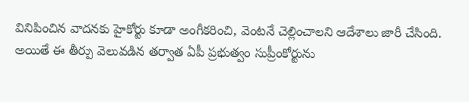వినిపించిన వాదనకు హైకోర్టు కూడా అంగీకరించి, వెంటనే చెల్లించాలని ఆదేశాలు జారీ చేసింది. అయితే ఈ తీర్పు వెలువడిన తర్వాత ఏపీ ప్రభుత్వం సుప్రీంకోర్టును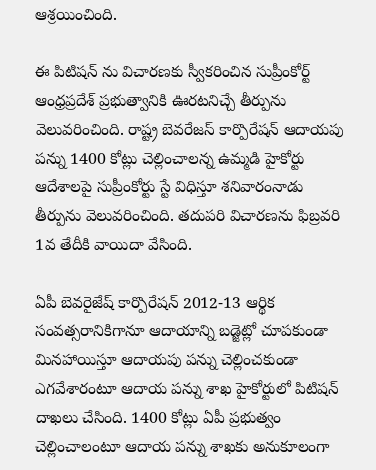ఆశ్రయించింది.

ఈ పిటిషన్ ను విచారణకు స్వీకరించిన సుప్రీంకోర్ట్ ఆంధ్రప్రదేశ్‌ ప్రభుత్వానికి ఊరటనిచ్చే తీర్పును వెలువరించింది. రాష్ట్ర బెవరేజస్ కార్పొరేషన్‌ ఆదాయపు పన్ను 1400 కోట్లు చెల్లించాలన్న ఉమ్మడి హైకోర్టు ఆదేశాలపై సుప్రీంకోర్టు స్టే విధిస్తూ శనివారంనాడు తీర్పును వెలువరించింది. తదుపరి విచారణను ఫిబ్రవరి 1వ తేదీకి వాయిదా వేసింది.

ఏపీ బెవరైజేష్‌ కార్పొరేషన్‌ 2012-13 ఆర్థిక సంవత్సరానికిగానూ ఆదాయాన్ని బడ్జెట్లో చూపకుండా మినహాయిస్తూ ఆదాయపు పన్ను చెల్లించకుండా ఎగవేశారంటూ ఆదాయ పన్ను శాఖ హైకోర్టులో పిటిషన్‌ దాఖలు చేసింది. 1400 కోట్లు ఏపీ ప్రభుత్వం చెల్లించాలంటూ ఆదాయ పన్ను శాఖకు అనుకూలంగా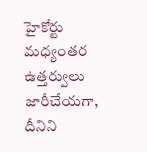హైకోర్టు మధ్యంతర ఉత్తర్వులు జారీచేయగా, దీనిని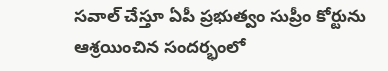సవాల్‌ చేస్తూ ఏపీ ప్రభుత్వం సుప్రీం కోర్టును ఆశ్రయించిన సందర్భంలో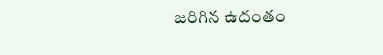జరిగిన ఉదంతం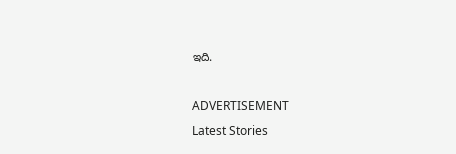ఇది.

ADVERTISEMENT
Latest Stories